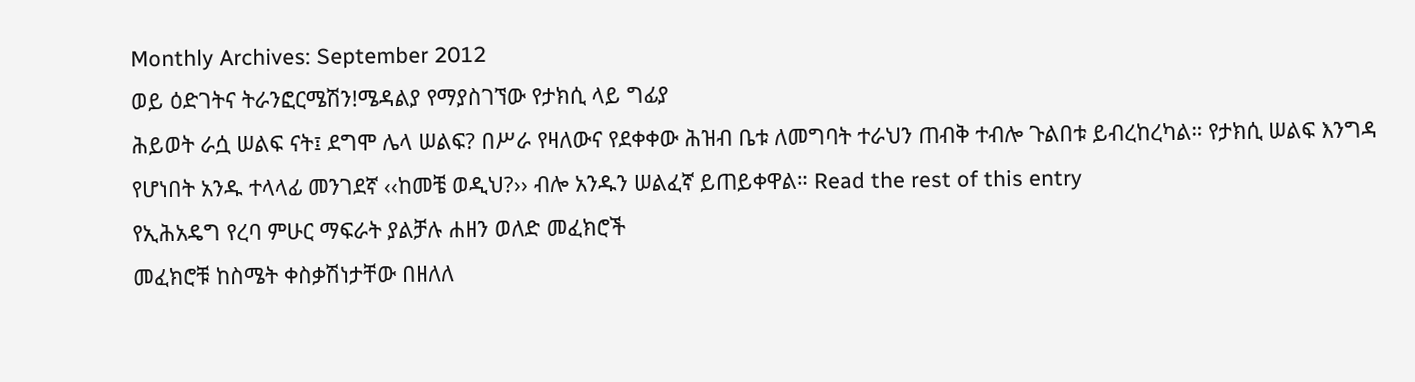Monthly Archives: September 2012
ወይ ዕድገትና ትራንፎርሜሽን!ሜዳልያ የማያስገኘው የታክሲ ላይ ግፊያ
ሕይወት ራሷ ሠልፍ ናት፤ ደግሞ ሌላ ሠልፍ? በሥራ የዛለውና የደቀቀው ሕዝብ ቤቱ ለመግባት ተራህን ጠብቅ ተብሎ ጉልበቱ ይብረከረካል። የታክሲ ሠልፍ እንግዳ የሆነበት አንዱ ተላላፊ መንገደኛ ‹‹ከመቼ ወዲህ?›› ብሎ አንዱን ሠልፈኛ ይጠይቀዋል። Read the rest of this entry
የኢሕአዴግ የረባ ምሁር ማፍራት ያልቻሉ ሐዘን ወለድ መፈክሮች
መፈክሮቹ ከስሜት ቀስቃሽነታቸው በዘለለ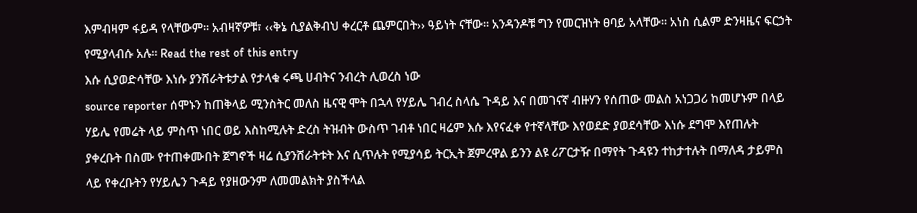እምብዛም ፋይዳ የላቸውም፡፡ አብዛኛዎቹ፣ ‹‹ቅኔ ሲያልቅብህ ቀረርቶ ጨምርበት›› ዓይነት ናቸው፡፡ አንዳንዶቹ ግን የመርዝነት ፀባይ አላቸው፡፡ አነስ ሲልም ድንዛዜና ፍርኃት የሚያላብሱ አሉ፡፡ Read the rest of this entry
እሱ ሲያወድሳቸው እነሱ ያንሸራትቱታል የታላቁ ሩጫ ሀብትና ንብረት ሊወረስ ነው
source reporter ሰሞኑን ከጠቅላይ ሚንስትር መለስ ዜናዊ ሞት በኋላ የሃይሌ ገብረ ስላሴ ጉዳይ እና በመገናኛ ብዙሃን የሰጠው መልስ አነጋጋሪ ከመሆኑም በላይ ሃይሌ የመሬት ላይ ምስጥ ነበር ወይ እስከሚሉት ድረስ ትዝብት ውስጥ ገብቶ ነበር ዛሬም እሱ እየናፈቀ የተኛላቸው እየወደድ ያወደሳቸው እነሱ ደግሞ እየጠሉት ያቀረቡት በስሙ የተጠቀሙበት ጀግኖች ዛሬ ሲያንሸራትቱት እና ሲጥሉት የሚያሳይ ትርኢት ጀምረዋል ይንን ልዩ ሪፖርታዥ በማየት ጉዳዩን ተከታተሉት በማለዳ ታይምስ ላይ የቀረቡትን የሃይሌን ጉዳይ የያዘውንም ለመመልክት ያስችላል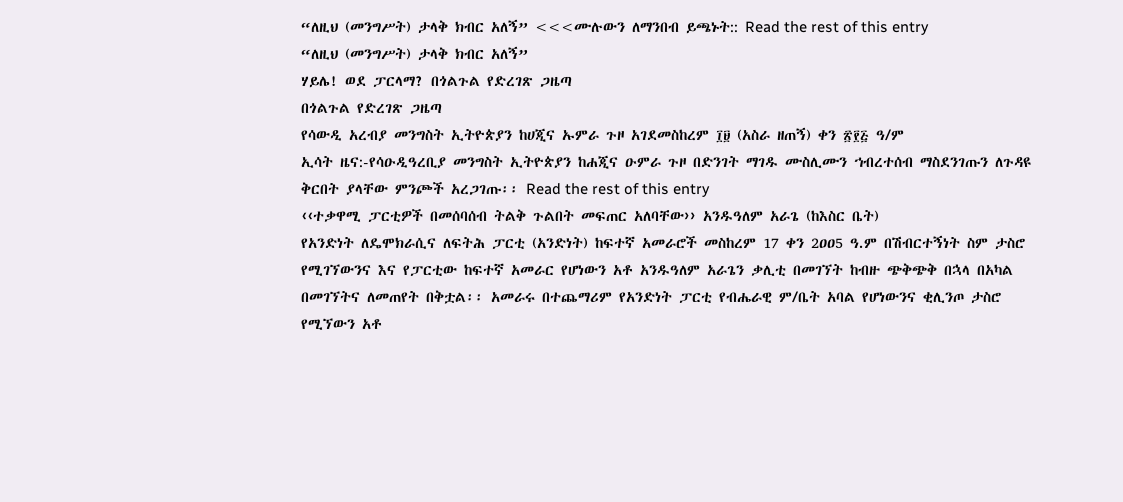“ለዚህ (መንግሥት) ታላቅ ክብር አለኝ” <<<ሙሉውን ለማንበብ ይጫኑት:: Read the rest of this entry
“ለዚህ (መንግሥት) ታላቅ ክብር አለኝ”
ሃይሌ! ወደ ፓርላማ? በጎልጉል የድረገጽ ጋዜጣ
በጎልጉል የድረገጽ ጋዜጣ
የሳውዲ አረብያ መንግስት ኢትዮጵያን ከሀጂና ኡምራ ጉዞ አገደመስከረም ፲፱ (አስራ ዘጠኝ) ቀን ፳፻፭ ዓ/ም
ኢሳት ዜና:-የሳዑዲዓረቢያ መንግስት ኢትዮጵያን ከሐጂና ዑምራ ጉዞ በድንገት ማገዱ ሙስሊሙን ኀብረተሰብ ማስደንገጡን ለጉዳዩ ቅርበት ያላቸው ምንጮች አረጋገጡ፡፡ Read the rest of this entry
‹‹ተቃዋሚ ፓርቲዎች በመሰባሰብ ትልቅ ጉልበት መፍጠር አለባቸው›› አንዱዓለም አራጌ (ከእስር ቤት)
የአንድነት ለዴሞክራሲና ለፍትሕ ፓርቲ (አንድነት) ከፍተኛ አመራሮች መስከረም 17 ቀን 2ዐዐ5 ዓ.ም በሽብርተኝነት ስም ታስሮ የሚገኘውንና እና የፓርቲው ከፍተኛ አመራር የሆነውን አቶ አንዱዓለም አራጌን ቃሊቲ በመገኘት ከብዙ ጭቅጭቅ በኋላ በአካል በመገኘትና ለመጠየት በቅቷል፡፡ አመራሩ በተጨማሪም የአንድነት ፓርቲ የብሔራዊ ም/ቤት አባል የሆነውንና ቂሊንጦ ታስሮ የሚኘውን አቶ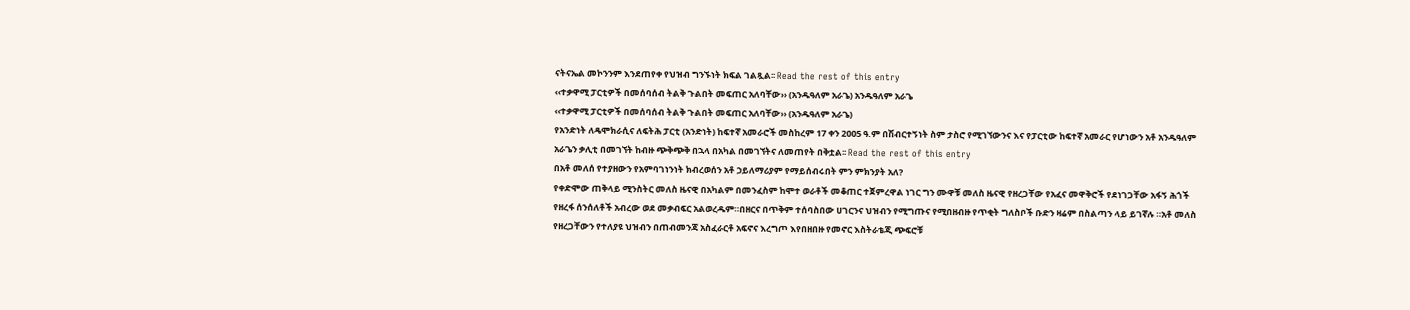ናትናኤል መኮንንም እንደጠየቀ የህዝብ ግንኙነት ክፍል ገልጿል፡፡ Read the rest of this entry
‹‹ተቃዋሚ ፓርቲዎች በመሰባሰብ ትልቅ ጉልበት መፍጠር አለባቸው›› (አንዱዓለም አራጌ) አንዱዓለም አራጌ
‹‹ተቃዋሚ ፓርቲዎች በመሰባሰብ ትልቅ ጉልበት መፍጠር አለባቸው›› (አንዱዓለም አራጌ)
የአንድነት ለዴሞክራሲና ለፍትሕ ፓርቲ (አንድነት) ከፍተኛ አመራሮች መስከረም 17 ቀን 2ዐዐ5 ዓ.ም በሽብርተኝነት ስም ታስሮ የሚገኘውንና እና የፓርቲው ከፍተኛ አመራር የሆነውን አቶ አንዱዓለም አራጌን ቃሊቲ በመገኘት ከብዙ ጭቅጭቅ በኋላ በአካል በመገኘትና ለመጠየት በቅቷል፡፡ Read the rest of this entry
በአቶ መለሰ የተያዘውን የአምባገነንነት ክብረወሰን አቶ ኃይለማሪያም የማይሰብሩበት ምን ምክንያት አለ?
የቀድሞው ጠቅላይ ሚንስትር መለስ ዜናዊ በአካልም በመንፈስም ከሞተ ወራቶች መቆጠር ተጀምረዋል ነገር ግን ሙዋቹ መለስ ዜናዊ የዘረጋቸው የአፈና መዋቅሮች የደነገጋቸው አፋኝ ሕጎች የዘረፋ ሰንሰለቶች አብረው ወደ መቃብፍር አልወረዱም።በዘርና በጥቅም ተሰባስበው ሀገርንና ህዝብን የሚግጡና የሚበዘብዙ የጥቂት ግለስቦች ቡድን ዛሬም በስልጣን ላይ ይገኛሉ ።አቶ መለስ የዘረጋቸውን የተለያዩ ህዝብን በጠብመንጃ አስፈራርቶ አፍኖና እረግጦ እየበዘበዙ የመኖር እስትራቴጂ ጭፍሮቹ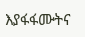እያፋፋሙትና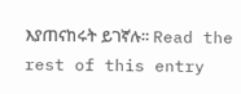እያጠናከሩት ይገኛሉ። Read the rest of this entry